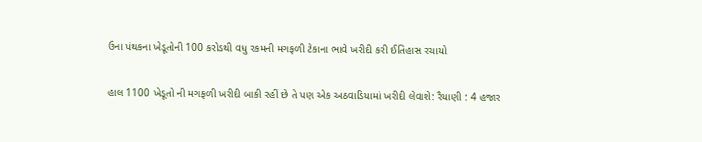ઉના પંથકના ખેડૂતોની 100 કરોડથી વધુ રકમની મગફળી ટેકાના ભાવે ખરીદી કરી ઈતિહાસ રચાયો

હાલ 1100 ખેડૂતો ની મગફળી ખરીદી બાકી રહીં છે તે પણ એક અઠવાડિયામાં ખરીદી લેવાશે: રૈયાણી : 4 હજાર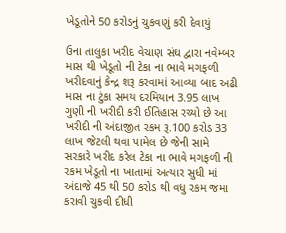ખેડૂતોને 50 કરોડનું ચુકવણું કરી દેવાયું

ઉના તાલુકા ખરીદ વેચાણ સંઘ દ્વારા નવેમ્બર માસ થી ખેડૂતો ની ટેકા ના ભાવે મગફળી ખરીદવાનું કેન્દ્ર શરૂ કરવામાં આવ્યા બાદ અઢી માસ ના ટુંકા સમય દરમિયાન 3.95 લાખ ગુણી ની ખરીદી કરી ઈતિહાસ રચ્યો છે આ ખરીદી ની અંદાજીત રકમ રૂ.100 કરોડ 33 લાખ જેટલી થવા પામેલ છે જેની સામે સરકારે ખરીદ કરેલ ટેકા ના ભાવે મગફળી ની રકમ ખેડૂતો ના ખાતામાં અત્યાર સુધી માં અંદાજે 45 થી 50 કરોડ થી વધુ રકમ જમા કરાવી ચુકવી દીધી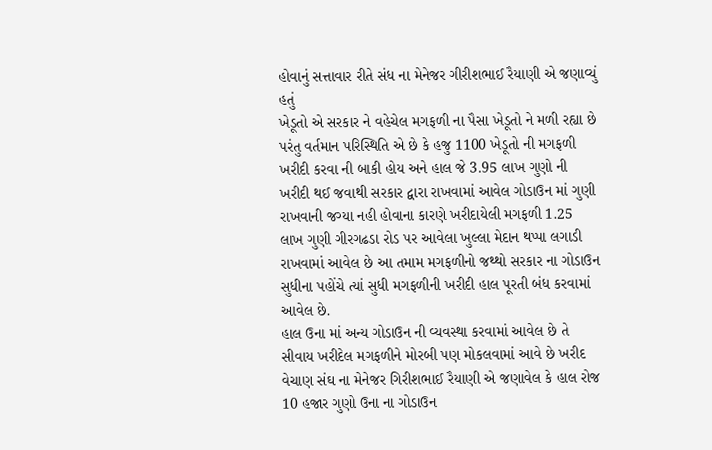હોવાનું સત્તાવાર રીતે સંધ ના મેનેજર ગીરીશભાઈ રૈયાણી એ જણાવ્યું હતું
ખેડૂતો એ સરકાર ને વહેચેલ મગફળી ના પૈસા ખેડૂતો ને મળી રહ્યા છે પરંતુ વર્તમાન પરિસ્થિતિ એ છે કે હજુ 1100 ખેડૂતો ની મગફળી ખરીદી કરવા ની બાકી હોય અને હાલ જે 3.95 લાખ ગુણો ની ખરીદી થઈ જવાથી સરકાર દ્વારા રાખવામાં આવેલ ગોડાઉન માં ગુણી રાખવાની જગ્યા નહી હોવાના કારણે ખરીદાયેલી મગફળી 1.25 લાખ ગુણી ગીરગઢડા રોડ પર આવેલા ખુલ્લા મેદાન થપ્પા લગાડી રાખવામાં આવેલ છે આ તમામ મગફળીનો જથ્થો સરકાર ના ગોડાઉન સુધીના પહોંચે ત્યાં સુધી મગફળીની ખરીદી હાલ પૂરતી બંધ કરવામાં આવેલ છે.
હાલ ઉના માં અન્ય ગોડાઉન ની વ્યવસ્થા કરવામાં આવેલ છે તે સીવાય ખરીદેલ મગફળીને મોરબી પણ મોકલવામાં આવે છે ખરીદ વેચાણ સંઘ ના મેનેજર ગિરીશભાઈ રૈયાણી એ જણાવેલ કે હાલ રોજ 10 હજાર ગુણો ઉના ના ગોડાઉન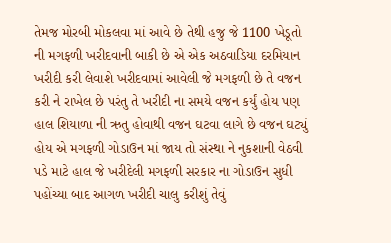તેમજ મોરબી મોકલવા માં આવે છે તેથી હજુ જે 1100 ખેડૂતો ની મગફળી ખરીદવાની બાકી છે એ એક અઠવાડિયા દરમિયાન ખરીદી કરી લેવાશે ખરીદવામાં આવેલી જે મગફળી છે તે વજન કરી ને રાખેલ છે પરંતુ તે ખરીદી ના સમયે વજન કર્યું હોય પણ હાલ શિયાળા ની ઋતુ હોવાથી વજન ઘટવા લાગે છે વજન ઘટ્યું હોય એ મગફળી ગોડાઉન માં જાય તો સંસ્થા ને નુકશાની વેઠવી પડે માટે હાલ જે ખરીદેલી મગફળી સરકાર ના ગોડાઉન સુધી પહોંચ્યા બાદ આગળ ખરીદી ચાલુ કરીશું તેવું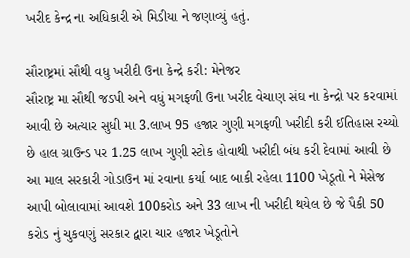ખરીદ કેન્દ્ર ના અધિકારી એ મિડીયા ને જણાવ્યું હતું.

સૌરાષ્ટ્રમાં સૌથી વધુ ખરીદી ઉના કેન્દ્રે કરી: મેનેજર
સૌરાષ્ટ્ર મા સૌથી જડપી અને વધું મગફળી ઉના ખરીદ વેચાણ સંઘ ના કેન્દ્રો પર કરવામાં આવી છે અત્યાર સુધી મા 3.લાખ 95 હજાર ગુણી મગફળી ખરીદી કરી ઈતિહાસ રચ્યો છે હાલ ગ્રાઉન્ડ પર 1.25 લાખ ગુણી સ્ટોક હોવાથી ખરીદી બંધ કરી દેવામાં આવી છે આ માલ સરકારી ગોડાઉન માં રવાના કર્યા બાદ બાકી રહેલા 1100 ખેડૂતો ને મેસેજ આપી બોલાવામાં આવશે 100કરોડ અને 33 લાખ ની ખરીદી થયેલ છે જે પૈકી 50 કરોડ નું ચુકવણું સરકાર દ્વારા ચાર હજાર ખેડૂતોને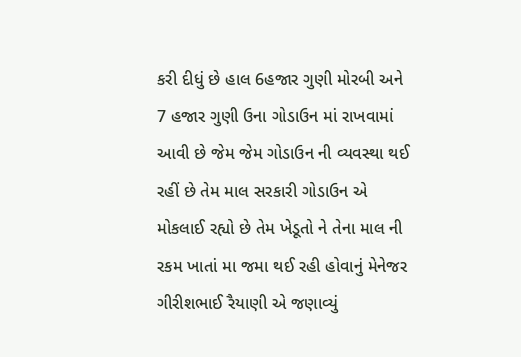કરી દીધું છે હાલ 6હજાર ગુણી મોરબી અને 7 હજાર ગુણી ઉના ગોડાઉન માં રાખવામાં આવી છે જેમ જેમ ગોડાઉન ની વ્યવસ્થા થઈ રહીં છે તેમ માલ સરકારી ગોડાઉન એ મોકલાઈ રહ્યો છે તેમ ખેડૂતો ને તેના માલ ની રકમ ખાતાં મા જમા થઈ રહી હોવાનું મેનેજર ગીરીશભાઈ રૈયાણી એ જણાવ્યું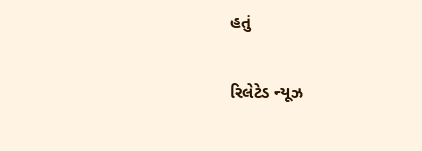હતું

રિલેટેડ ન્યૂઝ